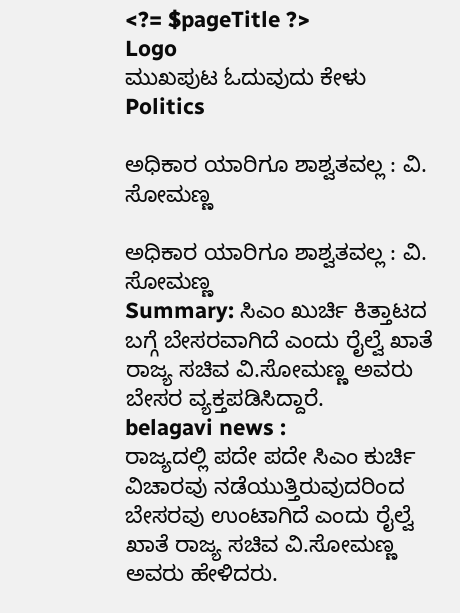<?= $pageTitle ?>
Logo
ಮುಖಪುಟ ಓದುವುದು ಕೇಳು
Politics

ಅಧಿಕಾರ ಯಾರಿಗೂ ಶಾಶ್ವತವಲ್ಲ : ವಿ. ಸೋಮಣ್ಣ

ಅಧಿಕಾರ ಯಾರಿಗೂ ಶಾಶ್ವತವಲ್ಲ : ವಿ. ಸೋಮಣ್ಣ
Summary: ಸಿಎಂ ಖುರ್ಚಿ ಕಿತ್ತಾಟದ ಬಗ್ಗೆ ಬೇಸರವಾಗಿದೆ ಎಂದು ರೈಲ್ವೆ ಖಾತೆ ರಾಜ್ಯ ಸಚಿವ ವಿ.ಸೋಮಣ್ಣ ಅವರು ಬೇಸರ ವ್ಯಕ್ತಪಡಿಸಿದ್ದಾರೆ.
belagavi news :
ರಾಜ್ಯದಲ್ಲಿ ಪದೇ ಪದೇ ಸಿಎಂ ಕುರ್ಚಿ ವಿಚಾರವು ನಡೆಯುತ್ತಿರುವುದರಿಂದ ಬೇಸರವು ಉಂಟಾಗಿದೆ ಎಂದು ರೈಲ್ವೆ ಖಾತೆ ರಾಜ್ಯ ಸಚಿವ ವಿ.ಸೋಮಣ್ಣ ಅವರು ಹೇಳಿದರು.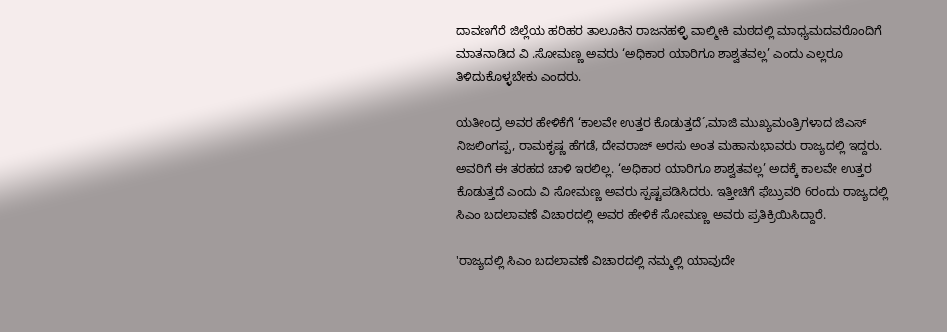ದಾವಣಗೆರೆ ಜಿಲ್ಲೆಯ ಹರಿಹರ ತಾಲೂಕಿನ ರಾಜನಹಳ್ಳಿ ವಾಲ್ಮೀಕಿ ಮಠದಲ್ಲಿ ಮಾಧ್ಯಮದವರೊಂದಿಗೆ ಮಾತನಾಡಿದ ವಿ .ಸೋಮಣ್ಣ ಅವರು ‘ಅಧಿಕಾರ ಯಾರಿಗೂ ಶಾಶ್ವತವಲ್ಲ’ ಎಂದು ಎಲ್ಲರೂ ತಿಳಿದುಕೊಳ್ಳಬೇಕು ಎಂದರು.

ಯತೀಂದ್ರ ಅವರ ಹೇಳಿಕೆಗೆ ‘ಕಾಲವೇ ಉತ್ತರ ಕೊಡುತ್ತದೆ´,ಮಾಜಿ ಮುಖ್ಯಮಂತ್ರಿಗಳಾದ ಜಿಎಸ್ ನಿಜಲಿಂಗಪ್ಪ, ರಾಮಕೃಷ್ಣ ಹೆಗಡೆ, ದೇವರಾಜ್ ಅರಸು ಅಂತ ಮಹಾನುಭಾವರು ರಾಜ್ಯದಲ್ಲಿ ಇದ್ದರು. ಅವರಿಗೆ ಈ ತರಹದ ಚಾಳಿ ಇರಲಿಲ್ಲ. ‘ಅಧಿಕಾರ ಯಾರಿಗೂ ಶಾಶ್ವತವಲ್ಲ’ ಅದಕ್ಕೆ ಕಾಲವೇ ಉತ್ತರ ಕೊಡುತ್ತದೆ ಎಂದು ವಿ ಸೋಮಣ್ಣ ಅವರು ಸ್ಪಷ್ಟಪಡಿಸಿದರು. ಇತ್ತೀಚಿಗೆ ಫೆಬ್ರುವರಿ 6ರಂದು ರಾಜ್ಯದಲ್ಲಿ ಸಿಎಂ ಬದಲಾವಣೆ ವಿಚಾರದಲ್ಲಿ ಅವರ ಹೇಳಿಕೆ ಸೋಮಣ್ಣ ಅವರು ಪ್ರತಿಕ್ರಿಯಿಸಿದ್ದಾರೆ.

'ರಾಜ್ಯದಲ್ಲಿ ಸಿಎಂ ಬದಲಾವಣೆ ವಿಚಾರದಲ್ಲಿ ನಮ್ಮಲ್ಲಿ ಯಾವುದೇ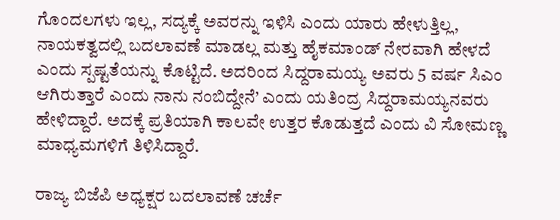ಗೊಂದಲಗಳು ಇಲ್ಲ, ಸದ್ಯಕ್ಕೆ ಅವರನ್ನು ಇಳಿಸಿ ಎಂದು ಯಾರು ಹೇಳುತ್ತಿಲ್ಲ, ನಾಯಕತ್ವದಲ್ಲಿ ಬದಲಾವಣೆ ಮಾಡಲ್ಲ ಮತ್ತು ಹೈಕಮಾಂಡ್ ನೇರವಾಗಿ ಹೇಳದೆ ಎಂದು ಸ್ಪಷ್ಟತೆಯನ್ನು ಕೊಟ್ಟಿದೆ. ಅದರಿಂದ ಸಿದ್ದರಾಮಯ್ಯ ಅವರು 5 ವರ್ಷ ಸಿಎಂ ಆಗಿರುತ್ತಾರೆ ಎಂದು ನಾನು ನಂಬಿದ್ದೇನೆ’ ಎಂದು ಯತಿಂದ್ರ ಸಿದ್ದರಾಮಯ್ಯನವರು ಹೇಳಿದ್ದಾರೆ. ಅದಕ್ಕೆ ಪ್ರತಿಯಾಗಿ ಕಾಲವೇ ಉತ್ತರ ಕೊಡುತ್ತದೆ ಎಂದು ವಿ ಸೋಮಣ್ಣ ಮಾಧ್ಯಮಗಳಿಗೆ ತಿಳಿಸಿದ್ದಾರೆ.

ರಾಜ್ಯ ಬಿಜೆಪಿ ಅಧ್ಯಕ್ಷರ ಬದಲಾವಣೆ ಚರ್ಚೆ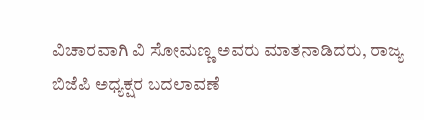ವಿಚಾರವಾಗಿ ವಿ ಸೋಮಣ್ಣ ಅವರು ಮಾತನಾಡಿದರು, ರಾಜ್ಯ ಬಿಜೆಪಿ ಅಧ್ಯಕ್ಷರ ಬದಲಾವಣೆ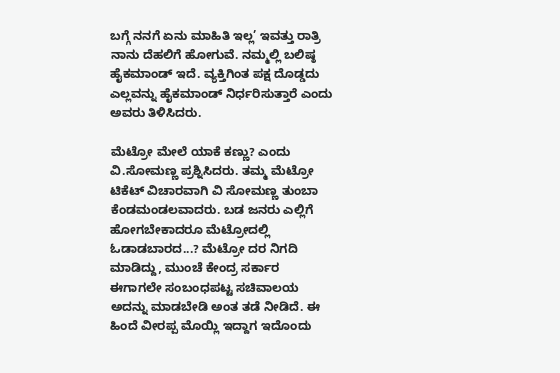ಬಗ್ಗೆ ನನಗೆ ಏನು ಮಾಹಿತಿ ಇಲ್ಲ’ ಇವತ್ತು ರಾತ್ರಿ ನಾನು ದೆಹಲಿಗೆ ಹೋಗುವೆ. ನಮ್ಮಲ್ಲಿ ಬಲಿಷ್ಠ ಹೈಕಮಾಂಡ್ ಇದೆ. ವ್ಯಕ್ತಿಗಿಂತ ಪಕ್ಷ ದೊಡ್ಡದು ಎಲ್ಲವನ್ನು ಹೈಕಮಾಂಡ್ ನಿರ್ಧರಿಸುತ್ತಾರೆ ಎಂದು ಅವರು ತಿಳಿಸಿದರು.

ಮೆಟ್ರೋ ಮೇಲೆ ಯಾಕೆ ಕಣ್ಣು? ಎಂದು ವಿ.ಸೋಮಣ್ಣ ಪ್ರಶ್ನಿಸಿದರು. ತಮ್ಮ ಮೆಟ್ರೋ ಟಿಕೆಟ್ ವಿಚಾರವಾಗಿ ವಿ ಸೋಮಣ್ಣ ತುಂಬಾ ಕೆಂಡಮಂಡಲವಾದರು. ಬಡ ಜನರು ಎಲ್ಲಿಗೆ ಹೋಗಬೇಕಾದರೂ ಮೆಟ್ರೋದಲ್ಲಿ ಓಡಾಡಬಾರದ...? ಮೆಟ್ರೋ ದರ ನಿಗದಿ ಮಾಡಿದ್ದು, ಮುಂಚೆ ಕೇಂದ್ರ ಸರ್ಕಾರ ಈಗಾಗಲೇ ಸಂಬಂಧಪಟ್ಟ ಸಚಿವಾಲಯ ಅದನ್ನು ಮಾಡಬೇಡಿ ಅಂತ ತಡೆ ನೀಡಿದೆ. ಈ ಹಿಂದೆ ವೀರಪ್ಪ ಮೊಯ್ಲಿ ಇದ್ದಾಗ ಇದೊಂದು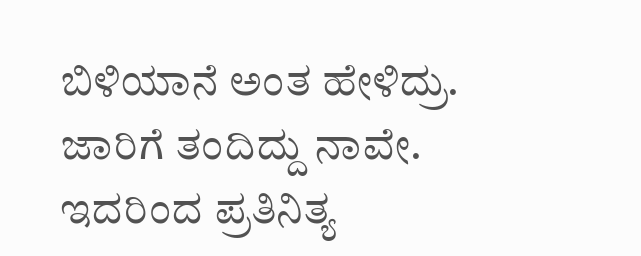ಬಿಳಿಯಾನೆ ಅಂತ ಹೇಳಿದ್ರು. ಜಾರಿಗೆ ತಂದಿದ್ದು ನಾವೇ. ಇದರಿಂದ ಪ್ರತಿನಿತ್ಯ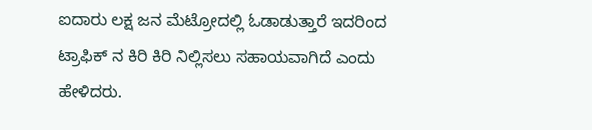ಐದಾರು ಲಕ್ಷ ಜನ ಮೆಟ್ರೋದಲ್ಲಿ ಓಡಾಡುತ್ತಾರೆ ಇದರಿಂದ ಟ್ರಾಫಿಕ್ ನ ಕಿರಿ ಕಿರಿ ನಿಲ್ಲಿಸಲು ಸಹಾಯವಾಗಿದೆ ಎಂದು ಹೇಳಿದರು.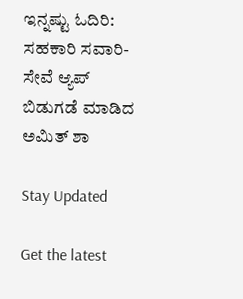ಇನ್ನಷ್ಟು ಓದಿರಿ:
ಸಹಕಾರಿ ಸವಾರಿ-ಸೇವೆ ಆ್ಯಪ್ ಬಿಡುಗಡೆ ಮಾಡಿದ ಅಮಿತ್ ಶಾ

Stay Updated

Get the latest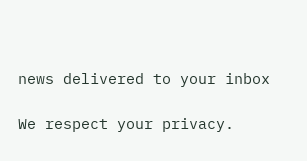news delivered to your inbox

We respect your privacy.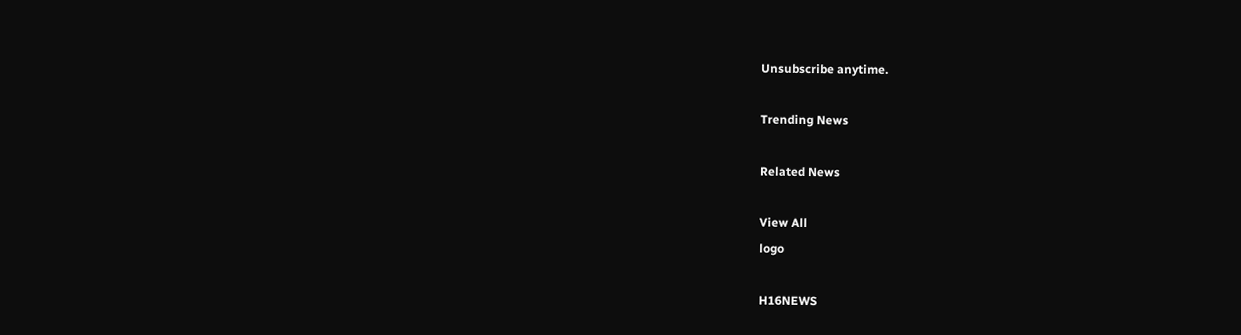Unsubscribe anytime.

Trending News

Related News

View All
logo

H16NEWS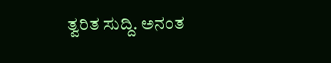ತ್ವರಿತ ಸುದ್ದಿ. ಅನಂತ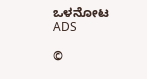ಒಳನೋಟ
ADS

©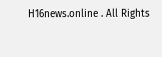H16news.online . All Rights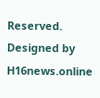Reserved. Designed by H16news.online